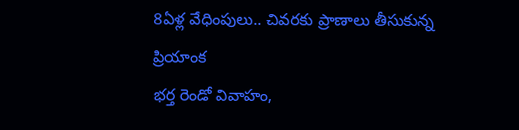8ఏళ్ల వేధింపులు.. చివరకు ప్రాణాలు తీసుకున్న ప్రియాంక
భర్త రెండో వివాహం,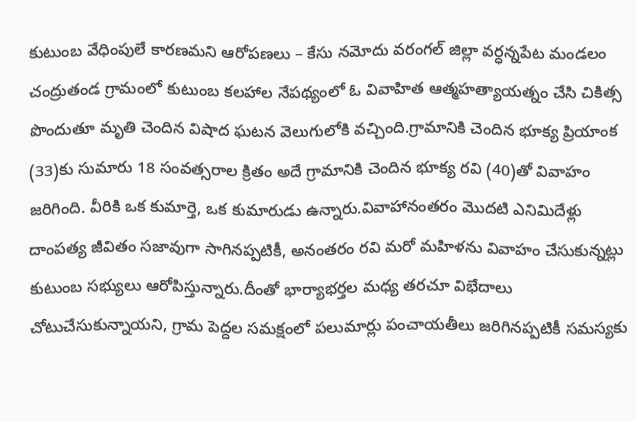కుటుంబ వేధింపులే కారణమని ఆరోపణలు – కేసు నమోదు వరంగల్ జిల్లా వర్ధన్నపేట మండలం చంద్రుతండ గ్రామంలో కుటుంబ కలహాల నేపథ్యంలో ఓ వివాహిత ఆత్మహత్యాయత్నం చేసి చికిత్స పొందుతూ మృతి చెందిన విషాద ఘటన వెలుగులోకి వచ్చింది.గ్రామానికి చెందిన భూక్య ప్రియాంక (33)కు సుమారు 18 సంవత్సరాల క్రితం అదే గ్రామానికి చెందిన భూక్య రవి (40)తో వివాహం జరిగింది. వీరికి ఒక కుమార్తె, ఒక కుమారుడు ఉన్నారు.వివాహానంతరం మొదటి ఎనిమిదేళ్లు దాంపత్య జీవితం సజావుగా సాగినప్పటికీ, అనంతరం రవి మరో మహిళను వివాహం చేసుకున్నట్లు కుటుంబ సభ్యులు ఆరోపిస్తున్నారు.దీంతో భార్యాభర్తల మధ్య తరచూ విభేదాలు చోటుచేసుకున్నాయని, గ్రామ పెద్దల సమక్షంలో పలుమార్లు పంచాయతీలు జరిగినప్పటికీ సమస్యకు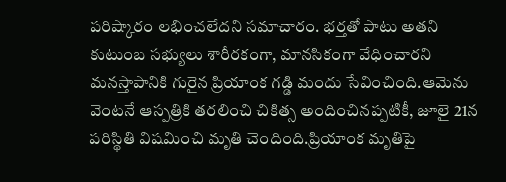పరిష్కారం లభించలేదని సమాచారం. భర్తతో పాటు అతని కుటుంబ సభ్యులు శారీరకంగా, మానసికంగా వేధించారని మనస్తాపానికి గురైన ప్రియాంక గడ్డి మందు సేవించింది.ఆమెను వెంటనే ఆస్పత్రికి తరలించి చికిత్స అందించినప్పటికీ, జూలై 21న పరిస్థితి విషమించి మృతి చెందింది.ప్రియాంక మృతిపై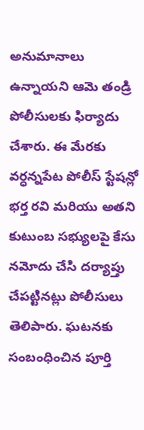అనుమానాలు ఉన్నాయని ఆమె తండ్రి పోలీసులకు ఫిర్యాదు చేశారు. ఈ మేరకు వర్ధన్నపేట పోలీస్ స్టేషన్లో భర్త రవి మరియు అతని కుటుంబ సభ్యులపై కేసు నమోదు చేసి దర్యాప్తు చేపట్టినట్లు పోలీసులు తెలిపారు. ఘటనకు సంబంధించిన పూర్తి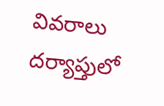వివరాలు దర్యాప్తులో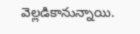వెల్లడికానున్నాయి.